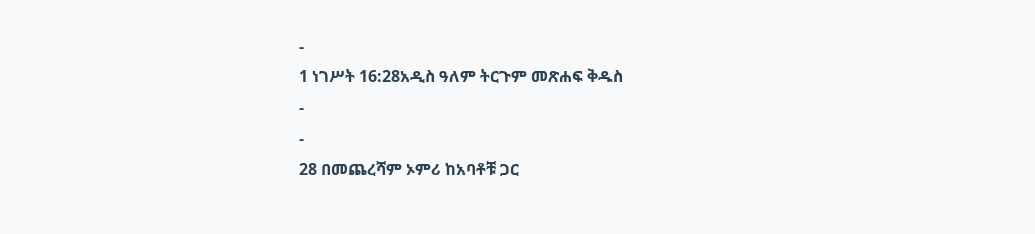-
1 ነገሥት 16:28አዲስ ዓለም ትርጉም መጽሐፍ ቅዱስ
-
-
28 በመጨረሻም ኦምሪ ከአባቶቹ ጋር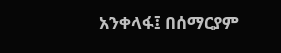አንቀላፋ፤ በሰማርያም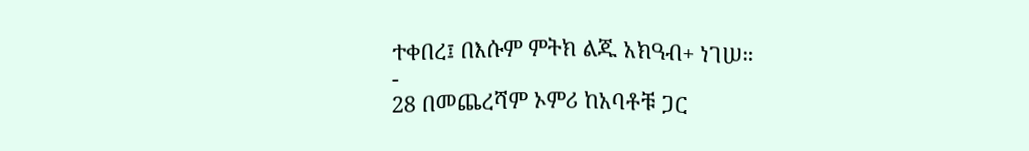ተቀበረ፤ በእሱም ምትክ ልጁ አክዓብ+ ነገሠ።
-
28 በመጨረሻም ኦምሪ ከአባቶቹ ጋር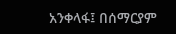አንቀላፋ፤ በሰማርያም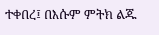ተቀበረ፤ በእሱም ምትክ ልጁ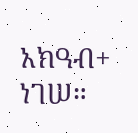አክዓብ+ ነገሠ።